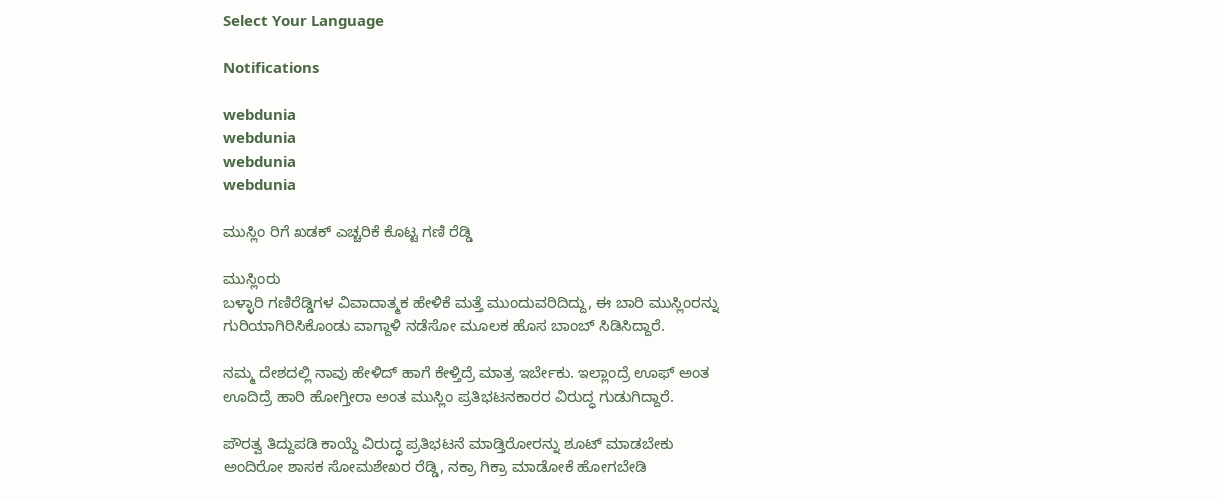Select Your Language

Notifications

webdunia
webdunia
webdunia
webdunia

ಮುಸ್ಲಿಂ ರಿಗೆ ಖಡಕ್ ಎಚ್ಚರಿಕೆ ಕೊಟ್ಟ ಗಣಿ ರೆಡ್ಡಿ

ಮುಸ್ಲಿಂರು
ಬಳ್ಳಾರಿ ಗಣಿರೆಡ್ಡಿಗಳ ವಿವಾದಾತ್ಮಕ ಹೇಳಿಕೆ ಮತ್ತೆ ಮುಂದುವರಿದಿದ್ದು, ಈ ಬಾರಿ ಮುಸ್ಲಿಂರನ್ನು ಗುರಿಯಾಗಿರಿಸಿಕೊಂಡು ವಾಗ್ದಾಳಿ ನಡೆಸೋ ಮೂಲಕ ಹೊಸ ಬಾಂಬ್ ಸಿಡಿಸಿದ್ದಾರೆ.

ನಮ್ಮ ದೇಶದಲ್ಲಿ ನಾವು ಹೇಳಿದ್ ಹಾಗೆ ಕೇಳ್ತಿದ್ರೆ ಮಾತ್ರ ಇರ್ಬೇಕು. ಇಲ್ಲಾಂದ್ರೆ ಊಫ್ ಅಂತ ಊದಿದ್ರೆ ಹಾರಿ ಹೋಗ್ತೀರಾ ಅಂತ ಮುಸ್ಲಿಂ ಪ್ರತಿಭಟನಕಾರರ ವಿರುದ್ಧ ಗುಡುಗಿದ್ದಾರೆ.

ಪೌರತ್ವ ತಿದ್ದುಪಡಿ ಕಾಯ್ದೆ ವಿರುದ್ಧ ಪ್ರತಿಭಟನೆ ಮಾಡ್ತಿರೋರನ್ನು ಶೂಟ್ ಮಾಡಬೇಕು ಅಂದಿರೋ ಶಾಸಕ ಸೋಮಶೇಖರ ರೆಡ್ಡಿ, ನಕ್ರಾ ಗಿಕ್ರಾ ಮಾಡೋಕೆ ಹೋಗಬೇಡಿ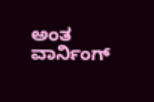ಅಂತ ವಾರ್ನಿಂಗ್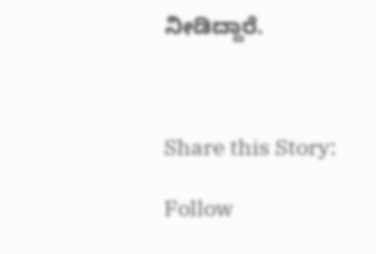ನೀಡಿದ್ದಾರೆ.



Share this Story:

Follow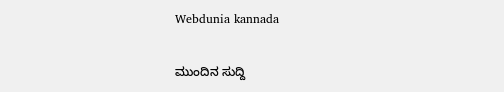Webdunia kannada

ಮುಂದಿನ ಸುದ್ದಿ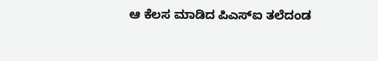ಆ ಕೆಲಸ ಮಾಡಿದ ಪಿಎಸ್ಐ ತಲೆದಂಡ